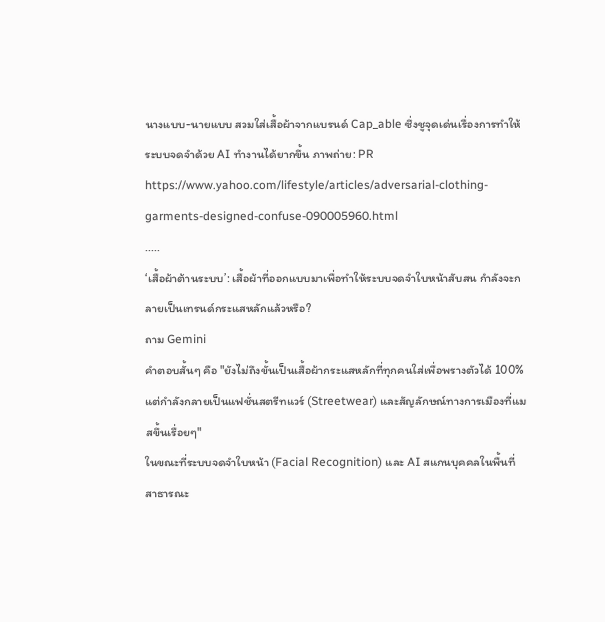นางแบบ-นายแบบ สวมใส่เสื้อผ้าจากแบรนด์ Cap_able ซึ่งชูจุดเด่นเรื่องการทำให้ระบบจดจำด้วย AI ทำงานได้ยากขึ้น ภาพถ่าย: PR
https://www.yahoo.com/lifestyle/articles/adversarial-clothing-garments-designed-confuse-090005960.html
.....
‘เสื้อผ้าต้านระบบ’: เสื้อผ้าที่ออกแบบมาเพื่อทำให้ระบบจดจำใบหน้าสับสน กำลังจะกลายเป็นเทรนด์กระแสหลักแล้วหรือ?
ถาม Gemini
คำตอบสั้นๆ คือ "ยังไม่ถึงขั้นเป็นเสื้อผ้ากระแสหลักที่ทุกคนใส่เพื่อพรางตัวได้ 100% แต่กำลังกลายเป็นแฟชั่นสตรีทแวร์ (Streetwear) และสัญลักษณ์ทางการเมืองที่แมสขึ้นเรื่อยๆ"
ในขณะที่ระบบจดจำใบหน้า (Facial Recognition) และ AI สแกนบุคคลในพื้นที่สาธารณะ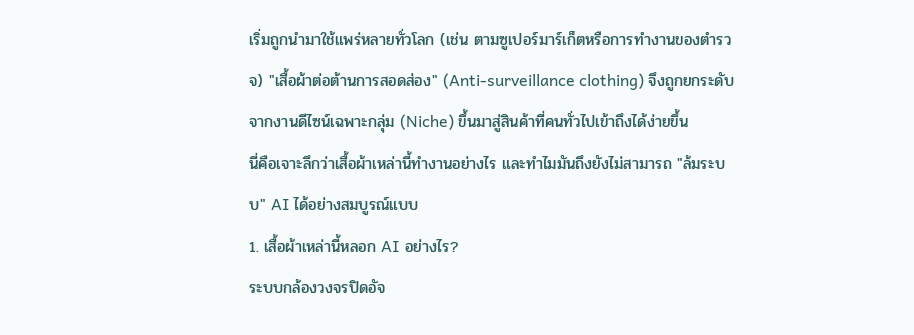เริ่มถูกนำมาใช้แพร่หลายทั่วโลก (เช่น ตามซูเปอร์มาร์เก็ตหรือการทำงานของตำรวจ) "เสื้อผ้าต่อต้านการสอดส่อง" (Anti-surveillance clothing) จึงถูกยกระดับจากงานดีไซน์เฉพาะกลุ่ม (Niche) ขึ้นมาสู่สินค้าที่คนทั่วไปเข้าถึงได้ง่ายขึ้น
นี่คือเจาะลึกว่าเสื้อผ้าเหล่านี้ทำงานอย่างไร และทำไมมันถึงยังไม่สามารถ "ล้มระบบ" AI ได้อย่างสมบูรณ์แบบ
1. เสื้อผ้าเหล่านี้หลอก AI อย่างไร?
ระบบกล้องวงจรปิดอัจ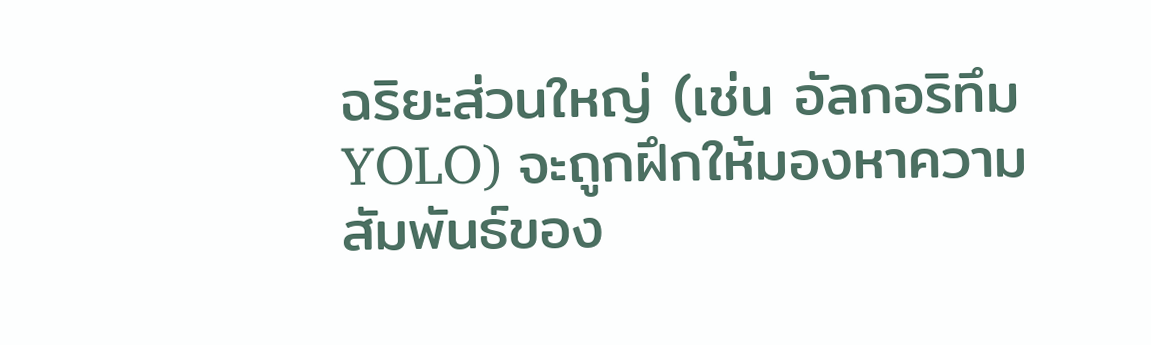ฉริยะส่วนใหญ่ (เช่น อัลกอริทึม YOLO) จะถูกฝึกให้มองหาความสัมพันธ์ของ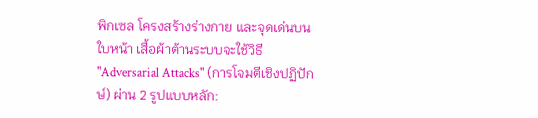พิกเซล โครงสร้างร่างกาย และจุดเด่นบนใบหน้า เสื้อผ้าต้านระบบจะใช้วิธี "Adversarial Attacks" (การโจมตีเชิงปฏิปักษ์) ผ่าน 2 รูปแบบหลัก: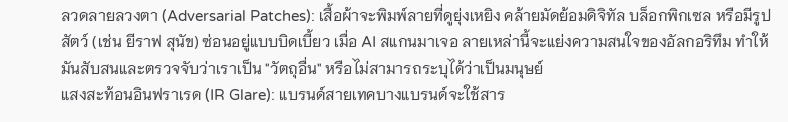ลวดลายลวงตา (Adversarial Patches): เสื้อผ้าจะพิมพ์ลายที่ดูยุ่งเหยิง คล้ายมัดย้อมดิจิทัล บล็อกพิกเซล หรือมีรูปสัตว์ (เช่น ยีราฟ สุนัข) ซ่อนอยู่แบบบิดเบี้ยว เมื่อ AI สแกนมาเจอ ลายเหล่านี้จะแย่งความสนใจของอัลกอริทึม ทำให้มันสับสนและตรวจจับว่าเราเป็น "วัตถุอื่น" หรือไม่สามารถระบุได้ว่าเป็นมนุษย์
แสงสะท้อนอินฟราเรด (IR Glare): แบรนด์สายเทคบางแบรนด์จะใช้สาร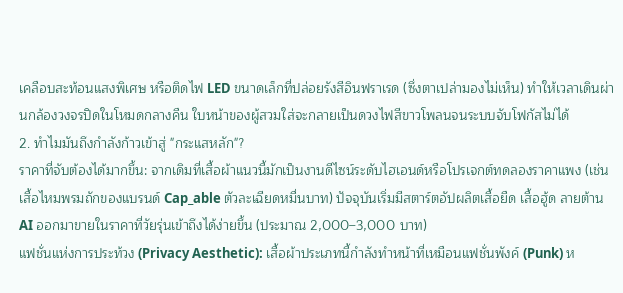เคลือบสะท้อนแสงพิเศษ หรือติดไฟ LED ขนาดเล็กที่ปล่อยรังสีอินฟราเรด (ซึ่งตาเปล่ามองไม่เห็น) ทำให้เวลาเดินผ่านกล้องวงจรปิดในโหมดกลางคืน ใบหน้าของผู้สวมใส่จะกลายเป็นดวงไฟสีขาวโพลนจนระบบจับโฟกัสไม่ได้
2. ทำไมมันถึงกำลังก้าวเข้าสู่ "กระแสหลัก"?
ราคาที่จับต้องได้มากขึ้น: จากเดิมที่เสื้อผ้าแนวนี้มักเป็นงานดีไซน์ระดับไฮเอนด์หรือโปรเจกต์ทดลองราคาแพง (เช่น เสื้อไหมพรมถักของแบรนด์ Cap_able ตัวละเฉียดหมื่นบาท) ปัจจุบันเริ่มมีสตาร์ตอัปผลิตเสื้อยืด เสื้อฮู้ด ลายต้าน AI ออกมาขายในราคาที่วัยรุ่นเข้าถึงได้ง่ายขึ้น (ประมาณ 2,000–3,000 บาท)
แฟชั่นแห่งการประท้วง (Privacy Aesthetic): เสื้อผ้าประเภทนี้กำลังทำหน้าที่เหมือนแฟชั่นพังค์ (Punk) ห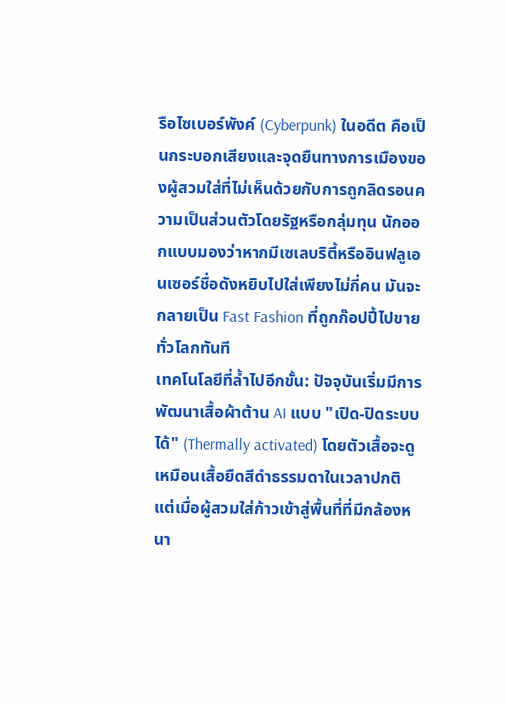รือไซเบอร์พังค์ (Cyberpunk) ในอดีต คือเป็นกระบอกเสียงและจุดยืนทางการเมืองของผู้สวมใส่ที่ไม่เห็นด้วยกับการถูกลิดรอนความเป็นส่วนตัวโดยรัฐหรือกลุ่มทุน นักออกแบบมองว่าหากมีเซเลบริตี้หรืออินฟลูเอนเซอร์ชื่อดังหยิบไปใส่เพียงไม่กี่คน มันจะกลายเป็น Fast Fashion ที่ถูกก๊อปปี้ไปขายทั่วโลกทันที
เทคโนโลยีที่ล้ำไปอีกขั้น: ปัจจุบันเริ่มมีการพัฒนาเสื้อผ้าต้าน AI แบบ "เปิด-ปิดระบบได้" (Thermally activated) โดยตัวเสื้อจะดูเหมือนเสื้อยืดสีดำธรรมดาในเวลาปกติ แต่เมื่อผู้สวมใส่ก้าวเข้าสู่พื้นที่ที่มีกล้องหนา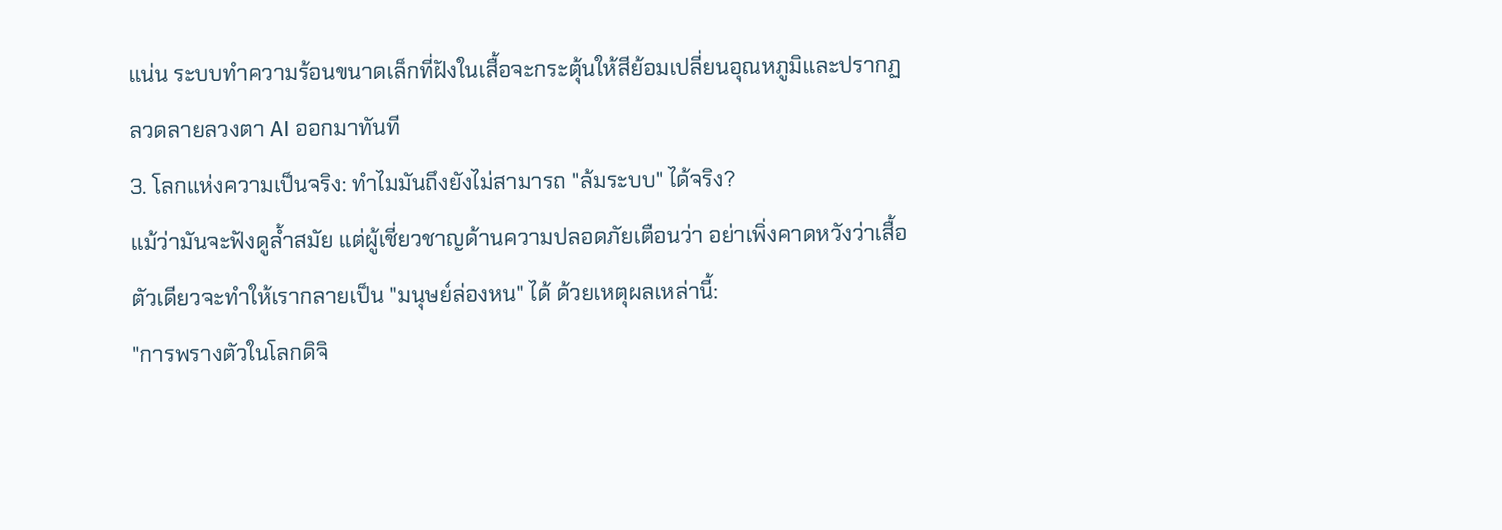แน่น ระบบทำความร้อนขนาดเล็กที่ฝังในเสื้อจะกระตุ้นให้สีย้อมเปลี่ยนอุณหภูมิและปรากฏลวดลายลวงตา AI ออกมาทันที
3. โลกแห่งความเป็นจริง: ทำไมมันถึงยังไม่สามารถ "ล้มระบบ" ได้จริง?
แม้ว่ามันจะฟังดูล้ำสมัย แต่ผู้เชี่ยวชาญด้านความปลอดภัยเตือนว่า อย่าเพิ่งคาดหวังว่าเสื้อตัวเดียวจะทำให้เรากลายเป็น "มนุษย์ล่องหน" ได้ ด้วยเหตุผลเหล่านี้:
"การพรางตัวในโลกดิจิ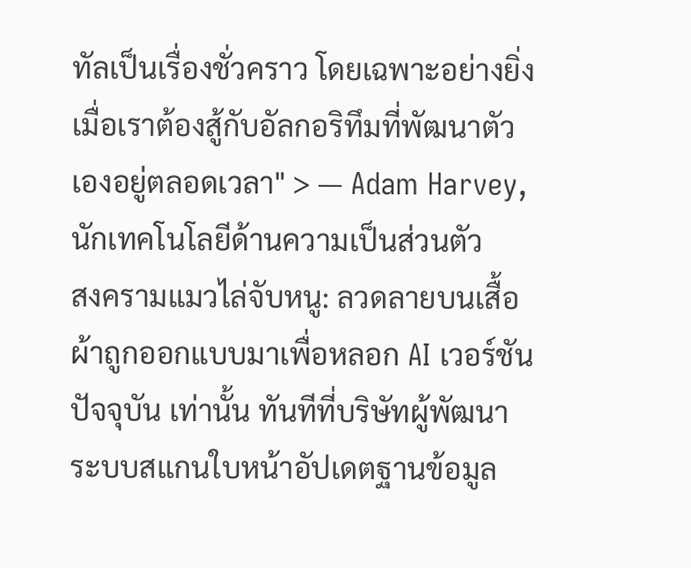ทัลเป็นเรื่องชั่วคราว โดยเฉพาะอย่างยิ่งเมื่อเราต้องสู้กับอัลกอริทึมที่พัฒนาตัวเองอยู่ตลอดเวลา" > — Adam Harvey, นักเทคโนโลยีด้านความเป็นส่วนตัว
สงครามแมวไล่จับหนู: ลวดลายบนเสื้อผ้าถูกออกแบบมาเพื่อหลอก AI เวอร์ชันปัจจุบัน เท่านั้น ทันทีที่บริษัทผู้พัฒนาระบบสแกนใบหน้าอัปเดตฐานข้อมูล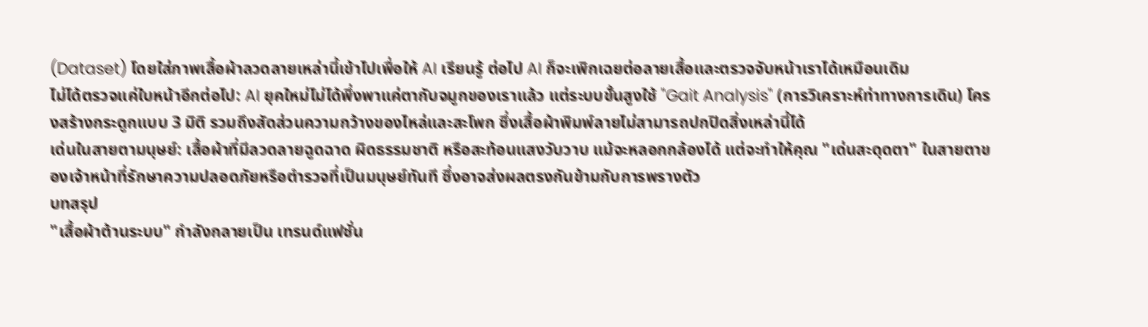(Dataset) โดยใส่ภาพเสื้อผ้าลวดลายเหล่านี้เข้าไปเพื่อให้ AI เรียนรู้ ต่อไป AI ก็จะเพิกเฉยต่อลายเสื้อและตรวจจับหน้าเราได้เหมือนเดิม
ไม่ได้ตรวจแค่ใบหน้าอีกต่อไป: AI ยุคใหม่ไม่ได้พึ่งพาแค่ตากับจมูกของเราแล้ว แต่ระบบขั้นสูงใช้ "Gait Analysis" (การวิเคราะห์ท่าทางการเดิน) โครงสร้างกระดูกแบบ 3 มิติ รวมถึงสัดส่วนความกว้างของไหล่และสะโพก ซึ่งเสื้อผ้าพิมพ์ลายไม่สามารถปกปิดสิ่งเหล่านี้ได้
เด่นในสายตามนุษย์: เสื้อผ้าที่มีลวดลายฉูดฉาด ผิดธรรมชาติ หรือสะท้อนแสงวับวาบ แม้จะหลอกกล้องได้ แต่จะทำให้คุณ "เด่นสะดุดตา" ในสายตาของเจ้าหน้าที่รักษาความปลอดภัยหรือตำรวจที่เป็นมนุษย์ทันที ซึ่งอาจส่งผลตรงกันข้ามกับการพรางตัว
บทสรุป
"เสื้อผ้าต้านระบบ" กำลังกลายเป็น เทรนด์แฟชั่น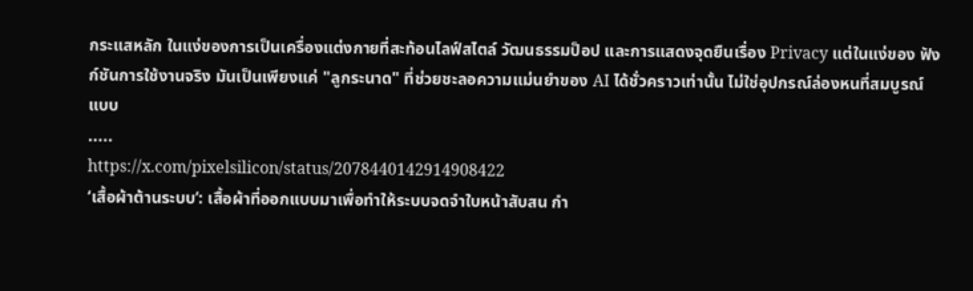กระแสหลัก ในแง่ของการเป็นเครื่องแต่งกายที่สะท้อนไลฟ์สไตล์ วัฒนธรรมป็อป และการแสดงจุดยืนเรื่อง Privacy แต่ในแง่ของ ฟังก์ชันการใช้งานจริง มันเป็นเพียงแค่ "ลูกระนาด" ที่ช่วยชะลอความแม่นยำของ AI ได้ชั่วคราวเท่านั้น ไม่ใช่อุปกรณ์ล่องหนที่สมบูรณ์แบบ
.....
https://x.com/pixelsilicon/status/2078440142914908422
‘เสื้อผ้าต้านระบบ’: เสื้อผ้าที่ออกแบบมาเพื่อทำให้ระบบจดจำใบหน้าสับสน กำ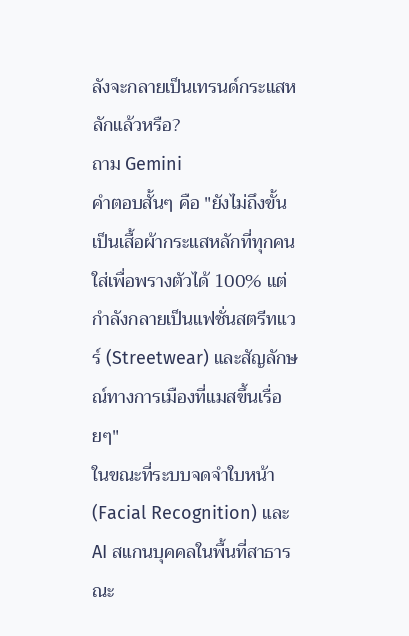ลังจะกลายเป็นเทรนด์กระแสหลักแล้วหรือ?
ถาม Gemini
คำตอบสั้นๆ คือ "ยังไม่ถึงขั้นเป็นเสื้อผ้ากระแสหลักที่ทุกคนใส่เพื่อพรางตัวได้ 100% แต่กำลังกลายเป็นแฟชั่นสตรีทแวร์ (Streetwear) และสัญลักษณ์ทางการเมืองที่แมสขึ้นเรื่อยๆ"
ในขณะที่ระบบจดจำใบหน้า (Facial Recognition) และ AI สแกนบุคคลในพื้นที่สาธารณะ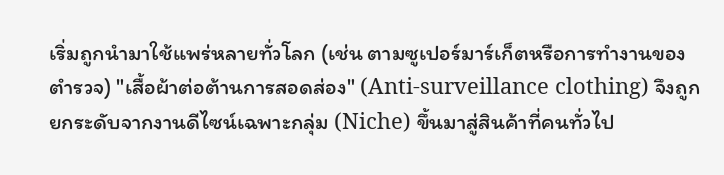เริ่มถูกนำมาใช้แพร่หลายทั่วโลก (เช่น ตามซูเปอร์มาร์เก็ตหรือการทำงานของตำรวจ) "เสื้อผ้าต่อต้านการสอดส่อง" (Anti-surveillance clothing) จึงถูกยกระดับจากงานดีไซน์เฉพาะกลุ่ม (Niche) ขึ้นมาสู่สินค้าที่คนทั่วไป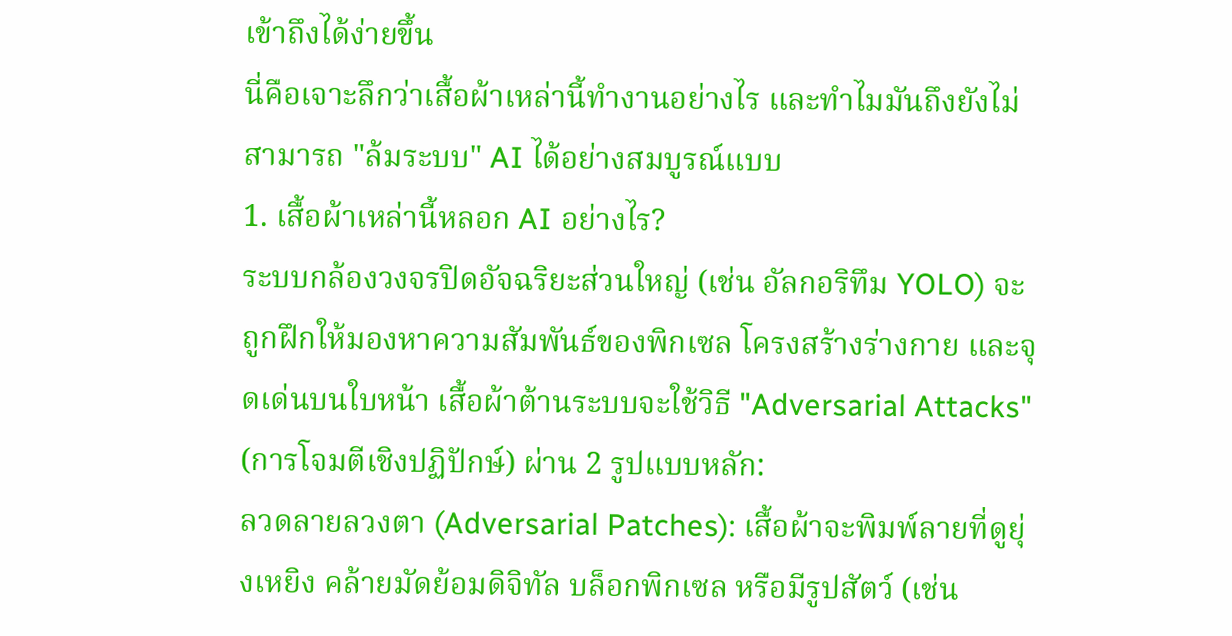เข้าถึงได้ง่ายขึ้น
นี่คือเจาะลึกว่าเสื้อผ้าเหล่านี้ทำงานอย่างไร และทำไมมันถึงยังไม่สามารถ "ล้มระบบ" AI ได้อย่างสมบูรณ์แบบ
1. เสื้อผ้าเหล่านี้หลอก AI อย่างไร?
ระบบกล้องวงจรปิดอัจฉริยะส่วนใหญ่ (เช่น อัลกอริทึม YOLO) จะถูกฝึกให้มองหาความสัมพันธ์ของพิกเซล โครงสร้างร่างกาย และจุดเด่นบนใบหน้า เสื้อผ้าต้านระบบจะใช้วิธี "Adversarial Attacks" (การโจมตีเชิงปฏิปักษ์) ผ่าน 2 รูปแบบหลัก:
ลวดลายลวงตา (Adversarial Patches): เสื้อผ้าจะพิมพ์ลายที่ดูยุ่งเหยิง คล้ายมัดย้อมดิจิทัล บล็อกพิกเซล หรือมีรูปสัตว์ (เช่น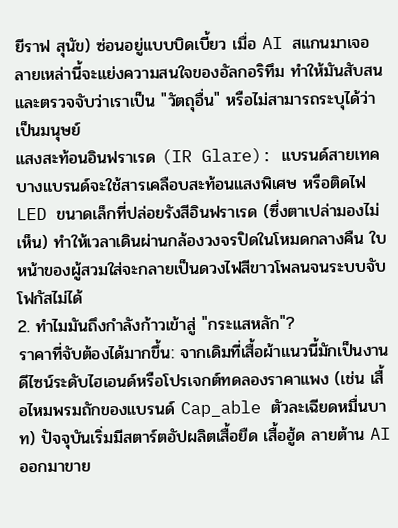ยีราฟ สุนัข) ซ่อนอยู่แบบบิดเบี้ยว เมื่อ AI สแกนมาเจอ ลายเหล่านี้จะแย่งความสนใจของอัลกอริทึม ทำให้มันสับสนและตรวจจับว่าเราเป็น "วัตถุอื่น" หรือไม่สามารถระบุได้ว่าเป็นมนุษย์
แสงสะท้อนอินฟราเรด (IR Glare): แบรนด์สายเทคบางแบรนด์จะใช้สารเคลือบสะท้อนแสงพิเศษ หรือติดไฟ LED ขนาดเล็กที่ปล่อยรังสีอินฟราเรด (ซึ่งตาเปล่ามองไม่เห็น) ทำให้เวลาเดินผ่านกล้องวงจรปิดในโหมดกลางคืน ใบหน้าของผู้สวมใส่จะกลายเป็นดวงไฟสีขาวโพลนจนระบบจับโฟกัสไม่ได้
2. ทำไมมันถึงกำลังก้าวเข้าสู่ "กระแสหลัก"?
ราคาที่จับต้องได้มากขึ้น: จากเดิมที่เสื้อผ้าแนวนี้มักเป็นงานดีไซน์ระดับไฮเอนด์หรือโปรเจกต์ทดลองราคาแพง (เช่น เสื้อไหมพรมถักของแบรนด์ Cap_able ตัวละเฉียดหมื่นบาท) ปัจจุบันเริ่มมีสตาร์ตอัปผลิตเสื้อยืด เสื้อฮู้ด ลายต้าน AI ออกมาขาย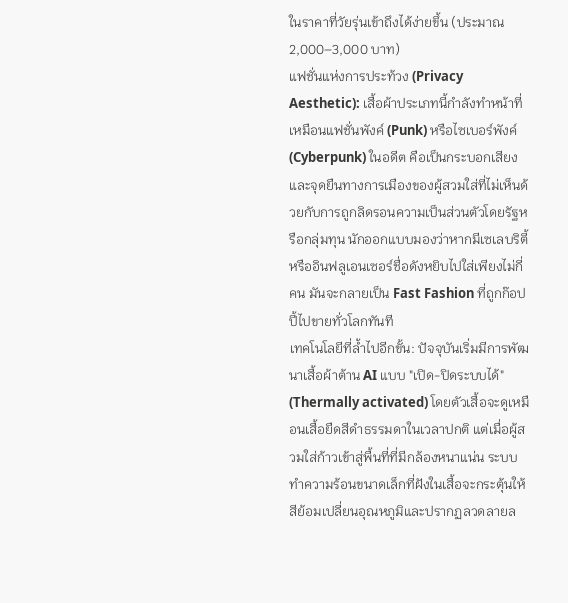ในราคาที่วัยรุ่นเข้าถึงได้ง่ายขึ้น (ประมาณ 2,000–3,000 บาท)
แฟชั่นแห่งการประท้วง (Privacy Aesthetic): เสื้อผ้าประเภทนี้กำลังทำหน้าที่เหมือนแฟชั่นพังค์ (Punk) หรือไซเบอร์พังค์ (Cyberpunk) ในอดีต คือเป็นกระบอกเสียงและจุดยืนทางการเมืองของผู้สวมใส่ที่ไม่เห็นด้วยกับการถูกลิดรอนความเป็นส่วนตัวโดยรัฐหรือกลุ่มทุน นักออกแบบมองว่าหากมีเซเลบริตี้หรืออินฟลูเอนเซอร์ชื่อดังหยิบไปใส่เพียงไม่กี่คน มันจะกลายเป็น Fast Fashion ที่ถูกก๊อปปี้ไปขายทั่วโลกทันที
เทคโนโลยีที่ล้ำไปอีกขั้น: ปัจจุบันเริ่มมีการพัฒนาเสื้อผ้าต้าน AI แบบ "เปิด-ปิดระบบได้" (Thermally activated) โดยตัวเสื้อจะดูเหมือนเสื้อยืดสีดำธรรมดาในเวลาปกติ แต่เมื่อผู้สวมใส่ก้าวเข้าสู่พื้นที่ที่มีกล้องหนาแน่น ระบบทำความร้อนขนาดเล็กที่ฝังในเสื้อจะกระตุ้นให้สีย้อมเปลี่ยนอุณหภูมิและปรากฏลวดลายล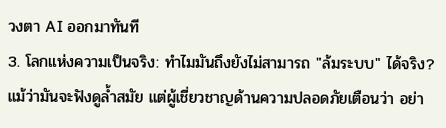วงตา AI ออกมาทันที
3. โลกแห่งความเป็นจริง: ทำไมมันถึงยังไม่สามารถ "ล้มระบบ" ได้จริง?
แม้ว่ามันจะฟังดูล้ำสมัย แต่ผู้เชี่ยวชาญด้านความปลอดภัยเตือนว่า อย่า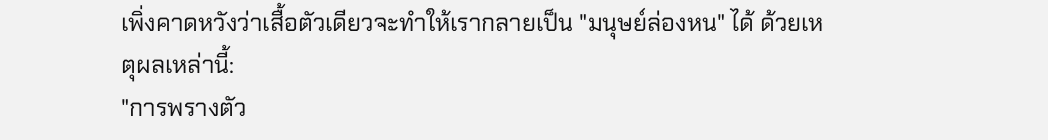เพิ่งคาดหวังว่าเสื้อตัวเดียวจะทำให้เรากลายเป็น "มนุษย์ล่องหน" ได้ ด้วยเหตุผลเหล่านี้:
"การพรางตัว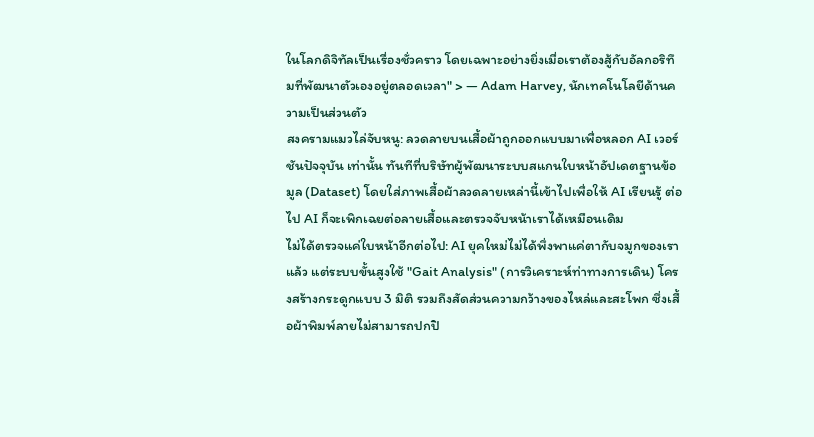ในโลกดิจิทัลเป็นเรื่องชั่วคราว โดยเฉพาะอย่างยิ่งเมื่อเราต้องสู้กับอัลกอริทึมที่พัฒนาตัวเองอยู่ตลอดเวลา" > — Adam Harvey, นักเทคโนโลยีด้านความเป็นส่วนตัว
สงครามแมวไล่จับหนู: ลวดลายบนเสื้อผ้าถูกออกแบบมาเพื่อหลอก AI เวอร์ชันปัจจุบัน เท่านั้น ทันทีที่บริษัทผู้พัฒนาระบบสแกนใบหน้าอัปเดตฐานข้อมูล (Dataset) โดยใส่ภาพเสื้อผ้าลวดลายเหล่านี้เข้าไปเพื่อให้ AI เรียนรู้ ต่อไป AI ก็จะเพิกเฉยต่อลายเสื้อและตรวจจับหน้าเราได้เหมือนเดิม
ไม่ได้ตรวจแค่ใบหน้าอีกต่อไป: AI ยุคใหม่ไม่ได้พึ่งพาแค่ตากับจมูกของเราแล้ว แต่ระบบขั้นสูงใช้ "Gait Analysis" (การวิเคราะห์ท่าทางการเดิน) โครงสร้างกระดูกแบบ 3 มิติ รวมถึงสัดส่วนความกว้างของไหล่และสะโพก ซึ่งเสื้อผ้าพิมพ์ลายไม่สามารถปกปิ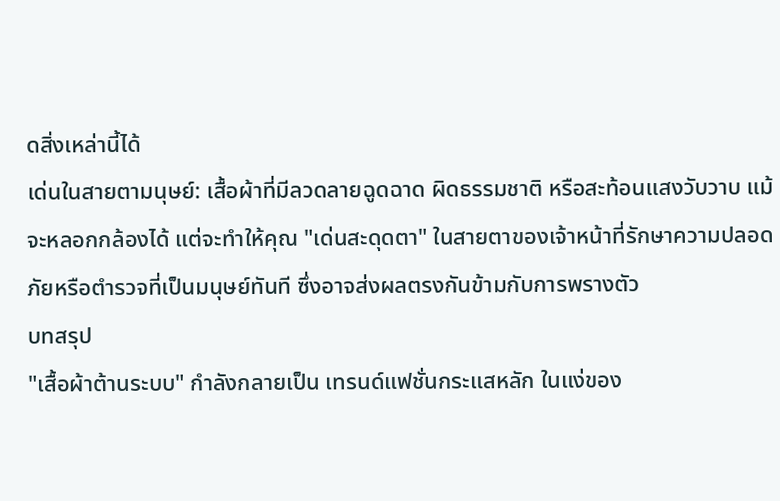ดสิ่งเหล่านี้ได้
เด่นในสายตามนุษย์: เสื้อผ้าที่มีลวดลายฉูดฉาด ผิดธรรมชาติ หรือสะท้อนแสงวับวาบ แม้จะหลอกกล้องได้ แต่จะทำให้คุณ "เด่นสะดุดตา" ในสายตาของเจ้าหน้าที่รักษาความปลอดภัยหรือตำรวจที่เป็นมนุษย์ทันที ซึ่งอาจส่งผลตรงกันข้ามกับการพรางตัว
บทสรุป
"เสื้อผ้าต้านระบบ" กำลังกลายเป็น เทรนด์แฟชั่นกระแสหลัก ในแง่ของ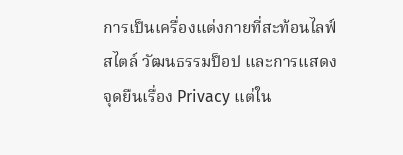การเป็นเครื่องแต่งกายที่สะท้อนไลฟ์สไตล์ วัฒนธรรมป็อป และการแสดงจุดยืนเรื่อง Privacy แต่ใน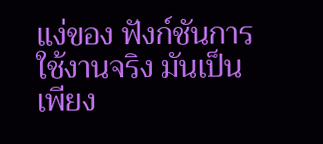แง่ของ ฟังก์ชันการใช้งานจริง มันเป็นเพียง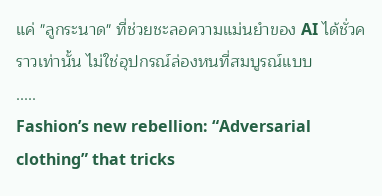แค่ "ลูกระนาด" ที่ช่วยชะลอความแม่นยำของ AI ได้ชั่วคราวเท่านั้น ไม่ใช่อุปกรณ์ล่องหนที่สมบูรณ์แบบ
.....
Fashion’s new rebellion: “Adversarial clothing” that tricks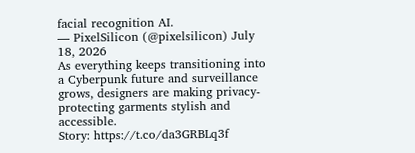facial recognition AI.
— PixelSilicon (@pixelsilicon) July 18, 2026
As everything keeps transitioning into a Cyberpunk future and surveillance grows, designers are making privacy-protecting garments stylish and accessible.
Story: https://t.co/da3GRBLq3f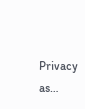Privacy as…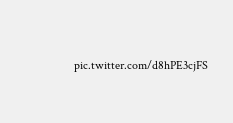pic.twitter.com/d8hPE3cjFS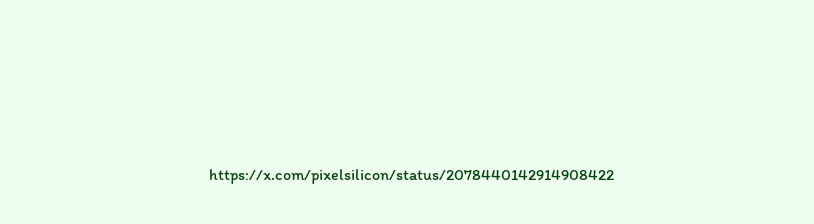https://x.com/pixelsilicon/status/2078440142914908422